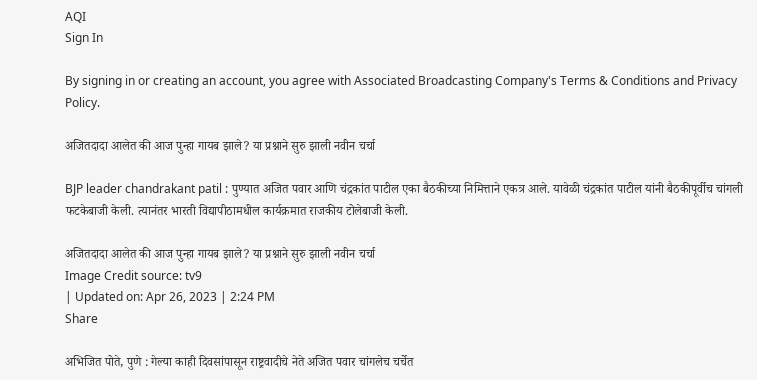AQI
Sign In

By signing in or creating an account, you agree with Associated Broadcasting Company's Terms & Conditions and Privacy Policy.

अजितदादा आलेत की आज पुन्हा गायब झाले? या प्रश्नाने सुरु झाली नवीन चर्चा

BJP leader chandrakant patil : पुण्यात अजित पवार आणि चंद्रकांत पाटील एका बैठकीच्या निमित्ताने एकत्र आले. यावेळी चंद्रकांत पाटील यांनी बैठकीपूर्वीच चांगली फटकेबाजी केली. त्यानंतर भारती विद्यापीठामधील कार्यक्रमात राजकीय टोलेबाजी केली.

अजितदादा आलेत की आज पुन्हा गायब झाले? या प्रश्नाने सुरु झाली नवीन चर्चा
Image Credit source: tv9
| Updated on: Apr 26, 2023 | 2:24 PM
Share

अभिजित पोते, पुणे : गेल्या काही दिवसांपासून राष्ट्रवादीचे नेते अजित पवार चांगलेच चर्चेत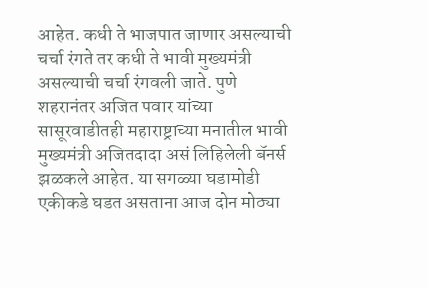आहेत. कधी ते भाजपात जाणार असल्याची चर्चा रंगते तर कधी ते भावी मुख्यमंत्री असल्याची चर्चा रंगवली जाते. पुणे शहरानंतर अजित पवार यांच्या सासूरवाडीतही महाराष्ट्राच्या मनातील भावी मुख्यमंत्री अजितदादा असं लिहिलेली बॅनर्स झळकले आहेत. या सगळ्या घडामोडी एकीकडे घडत असताना आज दोन मोठ्या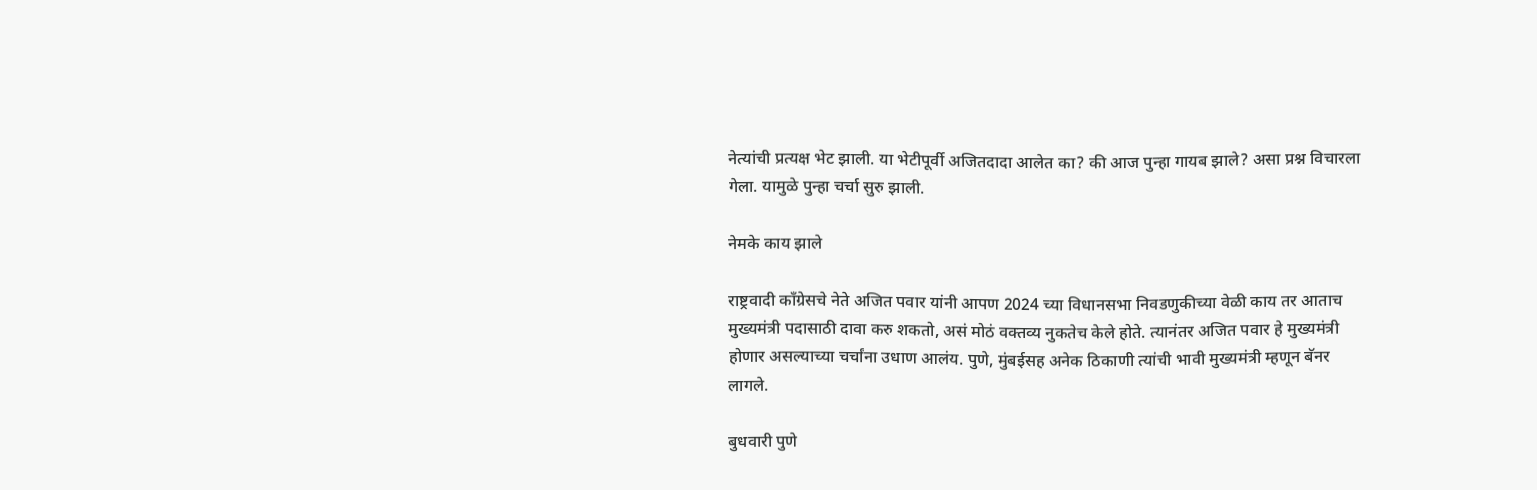नेत्यांची प्रत्यक्ष भेट झाली. या भेटीपूर्वी अजितदादा आलेत का? की आज पुन्हा गायब झाले? असा प्रश्न विचारला गेला. यामुळे पुन्हा चर्चा सुरु झाली.

नेमके काय झाले

राष्ट्रवादी काँग्रेसचे नेते अजित पवार यांनी आपण 2024 च्या विधानसभा निवडणुकीच्या वेळी काय तर आताच मुख्यमंत्री पदासाठी दावा करु शकतो, असं मोठं वक्तव्य नुकतेच केले होते. त्यानंतर अजित पवार हे मुख्यमंत्री होणार असल्याच्या चर्चांना उधाण आलंय. पुणे, मुंबईसह अनेक ठिकाणी त्यांची भावी मुख्यमंत्री म्हणून बॅनर लागले.

बुधवारी पुणे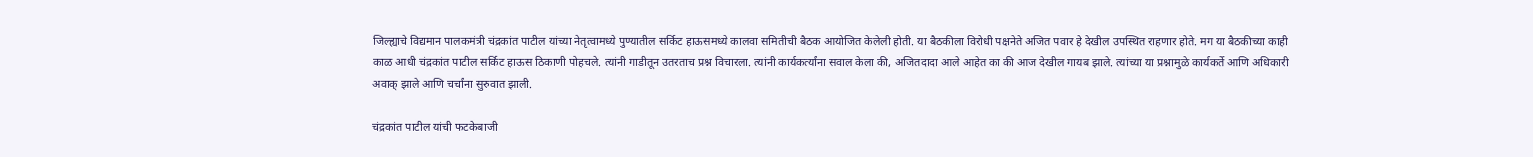जिल्ह्याचे विद्यमान पालकमंत्री चंद्रकांत पाटील यांच्या नेतृत्वामध्ये पुण्यातील सर्किट हाऊसमध्ये कालवा समितीची बैठक आयोजित केलेली होती. या बैठकीला विरोधी पक्षनेते अजित पवार हे देखील उपस्थित राहणार होते. मग या बैठकीच्या काही काळ आधी चंद्रकांत पाटील सर्किट हाऊस ठिकाणी पोहचले. त्यांनी गाडीतून उतरताच प्रश्न विचारला. त्यांनी कार्यकर्त्यांना सवाल केला की, अजितदादा आले आहेत का की आज देखील गायब झाले. त्यांच्या या प्रश्नामुळे कार्यकर्ते आणि अधिकारी अवाक् झाले आणि चर्चांना सुरुवात झाली.

चंद्रकांत पाटील यांची फटकेबाजी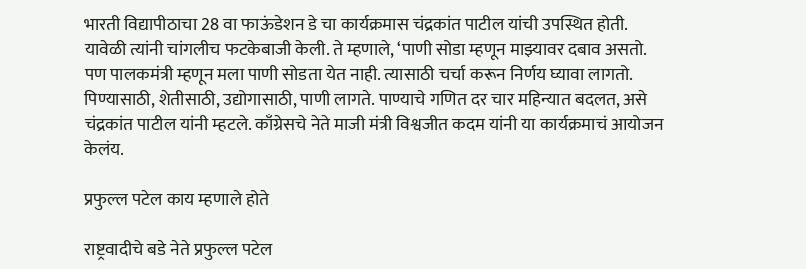भारती विद्यापीठाचा 28 वा फाऊंडेशन डे चा कार्यक्रमास चंद्रकांत पाटील यांची उपस्थित होती. यावेळी त्यांनी चांगलीच फटकेबाजी केली. ते म्हणाले, ‘पाणी सोडा म्हणून माझ्यावर दबाव असतो. पण पालकमंत्री म्हणून मला पाणी सोडता येत नाही. त्यासाठी चर्चा करून निर्णय घ्यावा लागतो. पिण्यासाठी, शेतीसाठी, उद्योगासाठी, पाणी लागते. पाण्याचे गणित दर चार महिन्यात बदलत, असे चंद्रकांत पाटील यांनी म्हटले. काँग्रेसचे नेते माजी मंत्री विश्वजीत कदम यांनी या कार्यक्रमाचं आयोजन केलंय.

प्रफुल्ल पटेल काय म्हणाले होते

राष्ट्रवादीचे बडे नेते प्रफुल्ल पटेल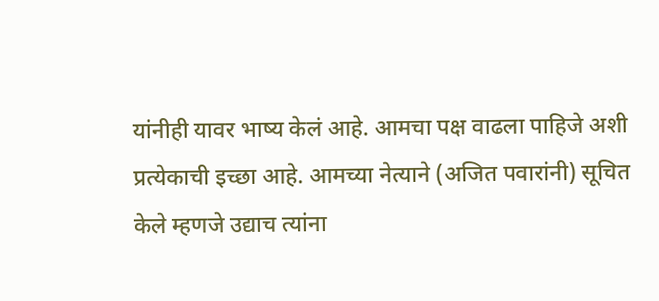यांनीही यावर भाष्य केलं आहे. आमचा पक्ष वाढला पाहिजे अशी प्रत्येकाची इच्छा आहे. आमच्या नेत्याने (अजित पवारांनी) सूचित केले म्हणजे उद्याच त्यांना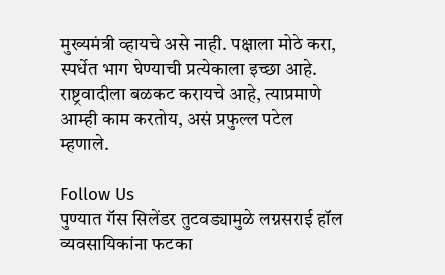मुख्यमंत्री व्हायचे असे नाही. पक्षाला मोठे करा, स्पर्धेत भाग घेण्याची प्रत्येकाला इच्छा आहे. राष्ट्रवादीला बळकट करायचे आहे, त्याप्रमाणे आम्ही काम करतोय, असं प्रफुल्ल पटेल म्हणाले.

Follow Us
पुण्यात गॅस सिलेंडर तुटवड्यामुळे लग्नसराई हॉल व्यवसायिकांना फटका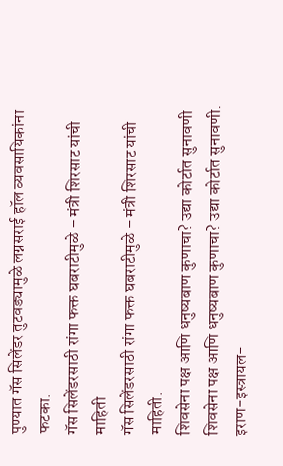पुण्यात गॅस सिलेंडर तुटवड्यामुळे लग्नसराई हॉल व्यवसायिकांना फटका.
गॅस सिलेंडरसाठी रांगा फक्त घबराटीमुळे – मंत्री शिरसाट यांची माहिती
गॅस सिलेंडरसाठी रांगा फक्त घबराटीमुळे – मंत्री शिरसाट यांची माहिती.
शिवसेना पक्ष आणि धनुष्यबाण कुणाचा? उद्या कोर्टात सुनावणी
शिवसेना पक्ष आणि धनुष्यबाण कुणाचा? उद्या कोर्टात सुनावणी.
इराण-इस्त्रायल-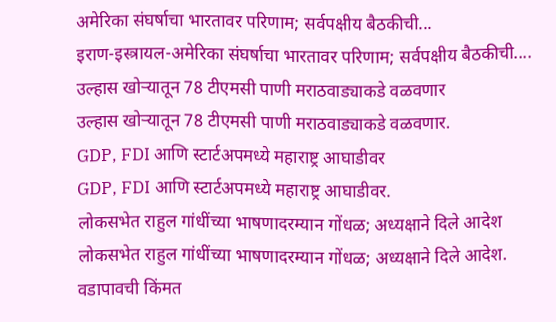अमेरिका संघर्षाचा भारतावर परिणाम; सर्वपक्षीय बैठकीची...
इराण-इस्त्रायल-अमेरिका संघर्षाचा भारतावर परिणाम; सर्वपक्षीय बैठकीची....
उल्हास खोऱ्यातून 78 टीएमसी पाणी मराठवाड्याकडे वळवणार
उल्हास खोऱ्यातून 78 टीएमसी पाणी मराठवाड्याकडे वळवणार.
GDP, FDI आणि स्टार्टअपमध्ये महाराष्ट्र आघाडीवर
GDP, FDI आणि स्टार्टअपमध्ये महाराष्ट्र आघाडीवर.
लोकसभेत राहुल गांधींच्या भाषणादरम्यान गोंधळ; अध्यक्षाने दिले आदेश
लोकसभेत राहुल गांधींच्या भाषणादरम्यान गोंधळ; अध्यक्षाने दिले आदेश.
वडापावची किंमत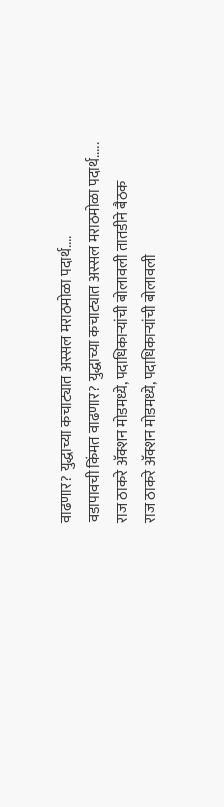वाढणार? युद्धाच्या कचाट्यात अस्सल मराठमोळा पदार्थ....
वडापावची किंमत वाढणार? युद्धाच्या कचाट्यात अस्सल मराठमोळा पदार्थ.....
राज ठाकरे अ‍ॅक्शन मोडमध्ये, पदाधिकाऱ्यांची बोलावली तातडीने बैठक
राज ठाकरे अ‍ॅक्शन मोडमध्ये, पदाधिकाऱ्यांची बोलावली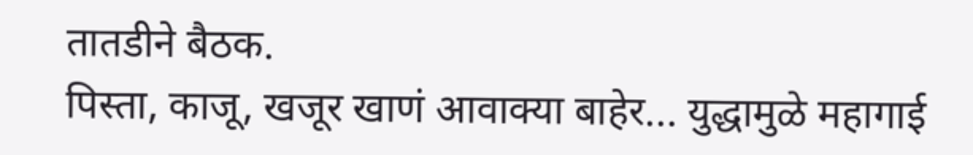तातडीने बैठक.
पिस्ता, काजू, खजूर खाणं आवाक्या बाहेर... युद्धामुळे महागाई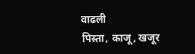वाढली
पिस्ता, काजू, खजूर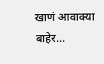खाणं आवाक्या बाहेर...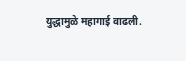युद्धामुळे महागाई वाढली.